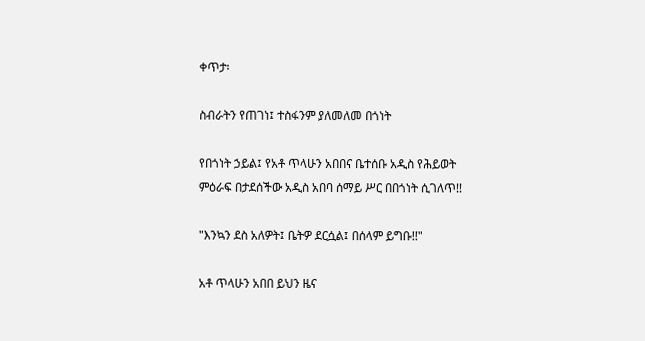ቀጥታ፡

ስብራትን የጠገነ፤ ተስፋንም ያለመለመ በጎነት

የበጎነት ኃይል፤ የአቶ ጥላሁን አበበና ቤተሰቡ አዲስ የሕይወት ምዕራፍ በታደሰችው አዲስ አበባ ሰማይ ሥር በበጎነት ሲገለጥ!!

"እንኳን ደስ አለዎት፤ ቤትዎ ደርሷል፤ በሰላም ይግቡ!!"

አቶ ጥላሁን አበበ ይህን ዜና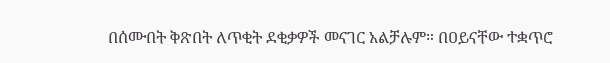በሰሙበት ቅጽበት ለጥቂት ደቂቃዎች መናገር አልቻሉም። በዐይናቸው ተቋጥሮ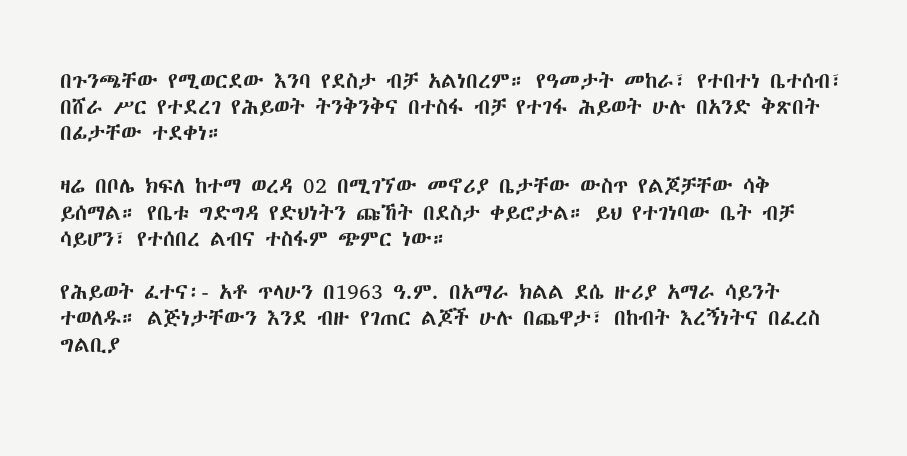በጉንጫቸው የሚወርደው እንባ የደስታ ብቻ አልነበረም። የዓመታት መከራ፣ የተበተነ ቤተሰብ፣ በሸራ ሥር የተደረገ የሕይወት ትንቅንቅና በተስፋ ብቻ የተገፋ ሕይወት ሁሉ በአንድ ቅጽበት በፊታቸው ተደቀነ።

ዛሬ በቦሌ ክፍለ ከተማ ወረዳ 02 በሚገኘው መኖሪያ ቤታቸው ውስጥ የልጆቻቸው ሳቅ ይሰማል። የቤቱ ግድግዳ የድህነትን ጩኸት በደስታ ቀይሮታል። ይህ የተገነባው ቤት ብቻ ሳይሆን፣ የተሰበረ ልብና ተስፋም ጭምር ነው።

የሕይወት ፈተና፡- አቶ ጥላሁን በ1963 ዓ.ም. በአማራ ክልል ደሴ ዙሪያ አማራ ሳይንት ተወለዱ። ልጅነታቸውን እንደ ብዙ የገጠር ልጆች ሁሉ በጨዋታ፣ በከብት እረኝነትና በፈረስ ግልቢያ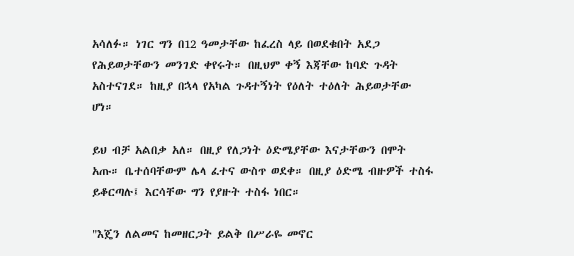አሳለፉ። ነገር ግን በ12 ዓመታቸው ከፈረስ ላይ በወደቁበት አደጋ የሕይወታቸውን መንገድ ቀየሩት። በዚህም ቀኝ እጃቸው ከባድ ጉዳት አስተናገደ። ከዚያ በኋላ የአካል ጉዳተኝነት የዕለት ተዕለት ሕይወታቸው ሆነ።

ይህ ብቻ አልበቃ አለ። በዚያ የለጋነት ዕድሜያቸው እናታቸውን በሞት አጡ። ቤተሰባቸውም ሌላ ፈተና ውስጥ ወደቀ። በዚያ ዕድሜ ብዙዎች ተስፋ ይቆርጣሉ፤ እርሳቸው ግን የያዙት ተስፋ ነበር።

"እጄን ለልመና ከመዘርጋት ይልቅ በሥራዬ መኖር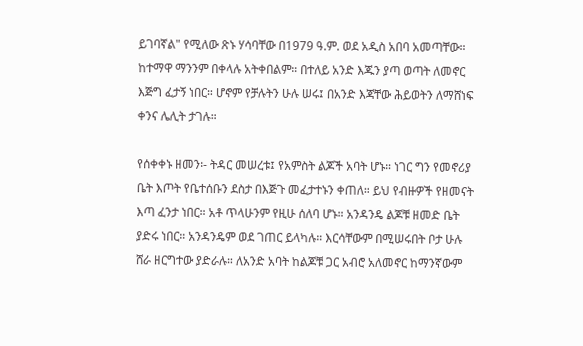ይገባኛል" የሚለው ጽኑ ሃሳባቸው በ1979 ዓ.ም. ወደ አዲስ አበባ አመጣቸው። ከተማዋ ማንንም በቀላሉ አትቀበልም። በተለይ አንድ እጁን ያጣ ወጣት ለመኖር እጅግ ፈታኝ ነበር። ሆኖም የቻሉትን ሁሉ ሠሩ፤ በአንድ እጃቸው ሕይወትን ለማሸነፍ ቀንና ሌሊት ታገሉ።

የሰቀቀኑ ዘመን፡- ትዳር መሠረቱ፤ የአምስት ልጆች አባት ሆኑ። ነገር ግን የመኖሪያ ቤት እጦት የቤተሰቡን ደስታ በእጅጉ መፈታተኑን ቀጠለ። ይህ የብዙዎች የዘመናት እጣ ፈንታ ነበር። አቶ ጥላሁንም የዚሁ ሰለባ ሆኑ። አንዳንዴ ልጆቹ ዘመድ ቤት ያድሩ ነበር። አንዳንዴም ወደ ገጠር ይላካሉ። እርሳቸውም በሚሠሩበት ቦታ ሁሉ ሸራ ዘርግተው ያድራሉ። ለአንድ አባት ከልጆቹ ጋር አብሮ አለመኖር ከማንኛውም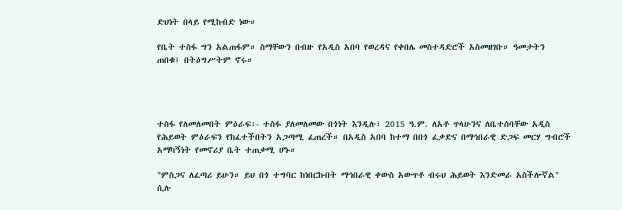ድህነት በላይ የሚከብድ ነው።

የቤት ተስፋ ግን አልጠፋም። ስማቸውን በብዙ የአዲስ አበባ የወረዳና የቀበሌ መስተዳድሮች አስመዘገቡ። ዓመታትን ጠበቁ፤ በትዕግሥትም ኖሩ።




ተስፋ የለመለመበት ምዕራፍ፡- ተስፋ ያለመለመው በጎነት እንዲሉ፣ 2015 ዓ.ም. ለአቶ ጥላሁንና ለቤተሰባቸው አዲስ የሕይወት ምዕራፍን የከፈተችበትን አጋጣሚ ፈጠረች። በአዲስ አበባ ከተማ በበጎ ፈቃድና በማኅበራዊ ድጋፍ መርሃ ግብሮች አማካኝነት የመኖሪያ ቤት ተጠቃሚ ሆኑ።

"ምስጋና ለፈጣሪ ይሁን። ይህ በጎ ተግባር ከነበርኩበት ማኅበራዊ ቀውስ አውጥቶ ብሩህ ሕይወት እንድመራ አስችሎኛል" ሲሉ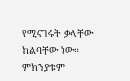የሚናገሩት ቃላቸው ከልባቸው ነው። ምክንያቱም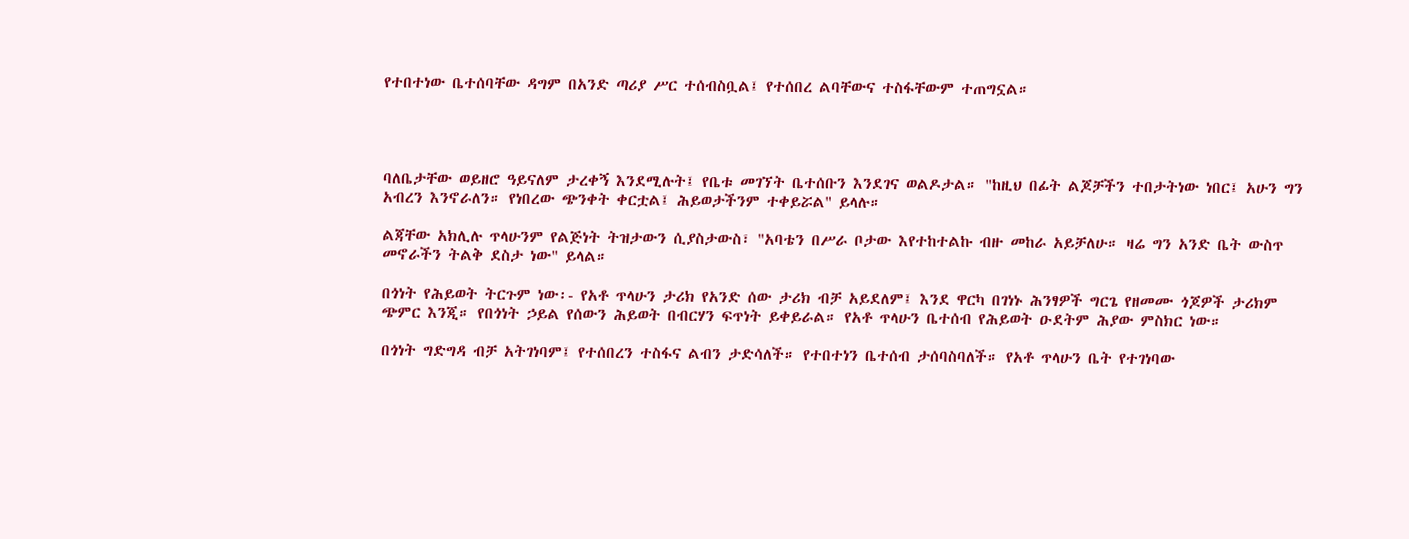የተበተነው ቤተሰባቸው ዳግም በአንድ ጣሪያ ሥር ተሰብስቧል፤ የተሰበረ ልባቸውና ተስፋቸውም ተጠግኗል።




ባለቤታቸው ወይዘሮ ዓይናለም ታረቀኝ እንደሚሉት፤ የቤቱ መገኘት ቤተሰቡን እንደገና ወልዶታል። "ከዚህ በፊት ልጆቻችን ተበታትነው ነበር፤ አሁን ግን አብረን እንኖራለን። የነበረው ጭንቀት ቀርቷል፤ ሕይወታችንም ተቀይሯል" ይላሉ።

ልጃቸው አክሊሉ ጥላሁንም የልጅነት ትዝታውን ሲያስታውስ፣ "አባቴን በሥራ ቦታው እየተከተልኩ ብዙ መከራ አይቻለሁ። ዛሬ ግን አንድ ቤት ውስጥ መኖራችን ትልቅ ደስታ ነው" ይላል።

በጎነት የሕይወት ትርጉም ነው፡- የአቶ ጥላሁን ታሪክ የአንድ ሰው ታሪክ ብቻ አይደለም፤ እንደ ዋርካ በገነኑ ሕንፃዎች ግርጌ የዘመሙ ጎጆዎች ታሪክም ጭምር እንጂ። የበጎነት ኃይል የሰውን ሕይወት በብርሃን ፍጥነት ይቀይራል። የአቶ ጥላሁን ቤተሰብ የሕይወት ዑደትም ሕያው ምስክር ነው።

በጎነት ግድግዳ ብቻ አትገነባም፤ የተሰበረን ተስፋና ልብን ታድሳለች። የተበተነን ቤተሰብ ታሰባስባለች። የአቶ ጥላሁን ቤት የተገነባው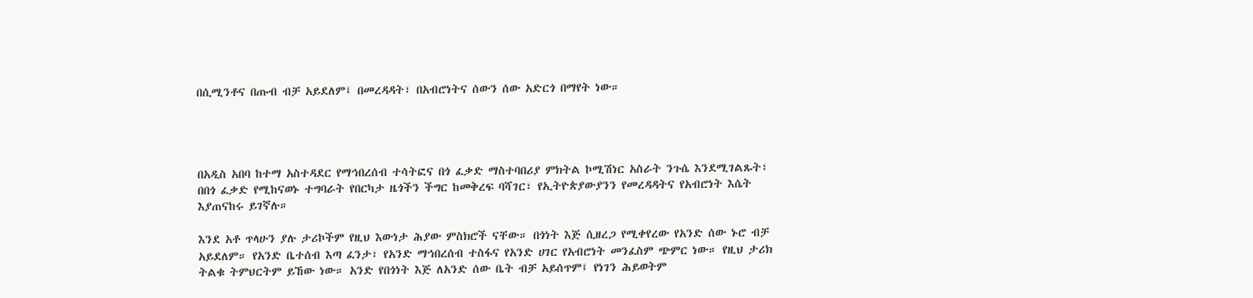በሲሚንቶና በጡብ ብቻ አይደለም፤ በመረዳዳት፣ በአብሮነትና ሰውን ሰው አድርጎ በማየት ነው።




በአዲስ አበባ ከተማ አስተዳደር የማኅበረሰብ ተሳትፎና በጎ ፈቃድ ማስተባበሪያ ምክትል ኮሚሽነር አስራት ንጉሴ እንደሚገልጹት፣ በበጎ ፈቃድ የሚከናወኑ ተግባራት የበርካታ ዜጎችን ችግር ከመቅረፍ ባሻገር፣ የኢትዮጵያውያንን የመረዳዳትና የአብሮነት እሴት እያጠናከሩ ይገኛሉ።

እንደ አቶ ጥላሁን ያሉ ታሪኮችም የዚህ እውነታ ሕያው ምስክሮች ናቸው። በጎነት እጅ ሲዘረጋ የሚቀየረው የአንድ ሰው ኑሮ ብቻ አይደለም። የአንድ ቤተሰብ እጣ ፈንታ፣ የአንድ ማኅበረሰብ ተስፋና የአንድ ሀገር የአብሮነት መንፈስም ጭምር ነው። የዚህ ታሪክ ትልቁ ትምህርትም ይኸው ነው። አንድ የበጎነት እጅ ለአንድ ሰው ቤት ብቻ አይሰጥም፤ የነገን ሕይወትም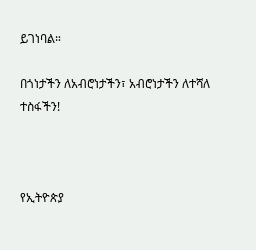ይገነባል።

በጎነታችን ለአብሮነታችን፣ አብሮነታችን ለተሻለ ተስፋችን!



የኢትዮጵያ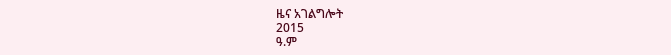ዜና አገልግሎት
2015
ዓ.ም